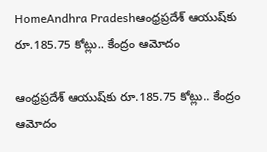HomeAndhra Pradeshఆంధ్రప్రదేశ్ ఆయుష్‌కు రూ.185.75 కోట్లు.. కేంద్రం ఆమోదం

ఆంధ్రప్రదేశ్ ఆయుష్‌కు రూ.185.75 కోట్లు.. కేంద్రం ఆమోదం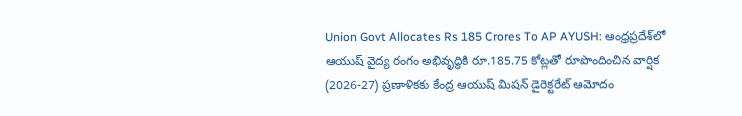Union Govt Allocates Rs 185 Crores To AP AYUSH: ఆంధ్రప్రదేశ్‌లో ఆయుష్‌ వైద్య రంగం అభివృద్ధికి రూ.185.75 కోట్లతో రూపొందించిన వార్షిక (2026-27) ప్రణాళికకు కేంద్ర ఆయుష్‌ మిషన్‌ డైరెక్టరేట్‌ ఆమోదం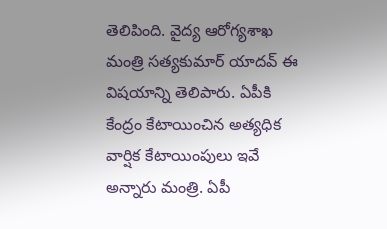తెలిపింది. వైద్య ఆరోగ్యశాఖ మంత్రి సత్యకుమార్‌ యాదవ్‌ ఈ విషయాన్ని తెలిపారు. ఏపీకి కేంద్రం కేటాయించిన అత్యధిక వార్షిక కేటాయింపులు ఇవే అన్నారు మంత్రి. ఏపీ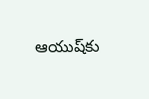ఆయుష్‌‌కు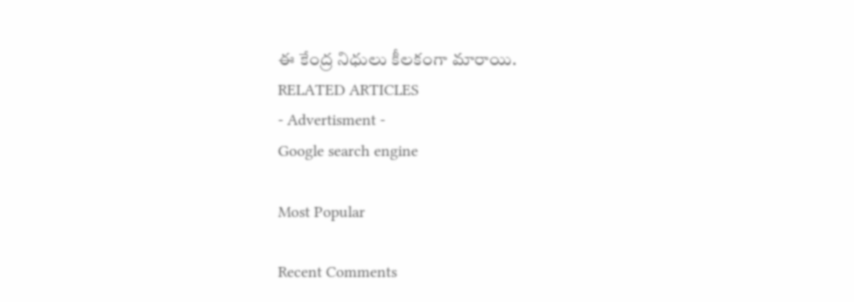ఈ కేంద్ర నిధులు కీలకంగా మారాయి.
RELATED ARTICLES
- Advertisment -
Google search engine

Most Popular

Recent Comments